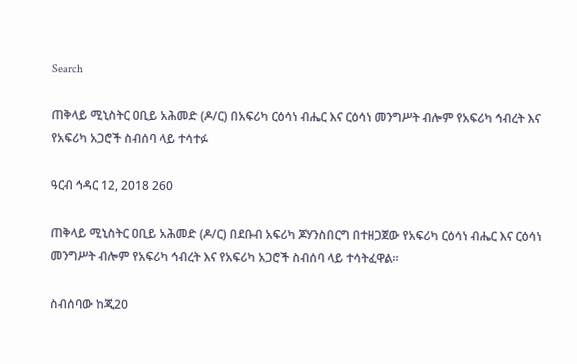Search

ጠቅላይ ሚኒስትር ዐቢይ አሕመድ (ዶ/ር) በአፍሪካ ርዕሳነ ብሔር እና ርዕሳነ መንግሥት ብሎም የአፍሪካ ኅብረት እና የአፍሪካ አጋሮች ስብሰባ ላይ ተሳተፉ

ዓርብ ኅዳር 12, 2018 260

ጠቅላይ ሚኒስትር ዐቢይ አሕመድ (ዶ/ር) በደቡብ አፍሪካ ጆሃንስበርግ በተዘጋጀው የአፍሪካ ርዕሳነ ብሔር እና ርዕሳነ መንግሥት ብሎም የአፍሪካ ኅብረት እና የአፍሪካ አጋሮች ስብሰባ ላይ ተሳትፈዋል።

ስብሰባው ከጂ20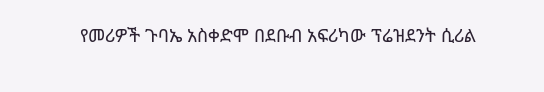የመሪዎች ጉባኤ አስቀድሞ በደቡብ አፍሪካው ፕሬዝደንት ሲሪል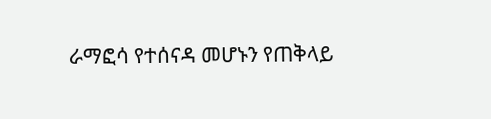ራማፎሳ የተሰናዳ መሆኑን የጠቅላይ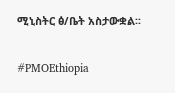ሚኒስትር ፅ/ቤት አስታውቋል፡፡

#PMOEthiopia